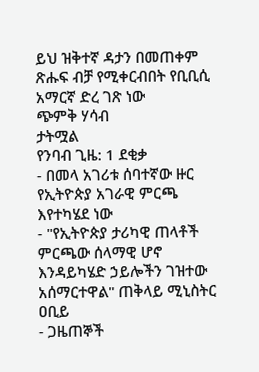ይህ ዝቅተኛ ዳታን በመጠቀም ጽሑፍ ብቻ የሚቀርብበት የቢቢሲ አማርኛ ድረ ገጽ ነው
ጭምቅ ሃሳብ
ታትሟል
የንባብ ጊዜ: 1 ደቂቃ
- በመላ አገሪቱ ሰባተኛው ዙር የኢትዮጵያ አገራዊ ምርጫ እየተካሄደ ነው
- "የኢትዮጵያ ታሪካዊ ጠላቶች ምርጫው ሰላማዊ ሆኖ እንዳይካሄድ ኃይሎችን ገዝተው አሰማርተዋል" ጠቅላይ ሚኒስትር ዐቢይ
- ጋዜጠኞች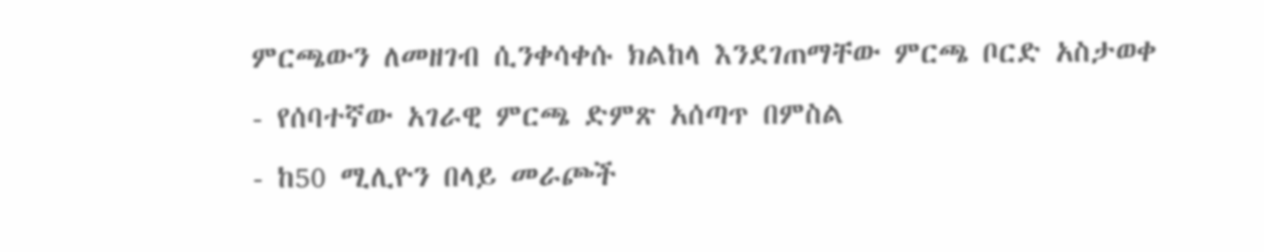ምርጫውን ለመዘገብ ሲንቀሳቀሱ ክልከላ እንደገጠማቸው ምርጫ ቦርድ አስታወቀ
- የሰባተኛው አገራዊ ምርጫ ድምጽ አሰጣጥ በምስል
- ከ50 ሚሊዮን በላይ መራጮች